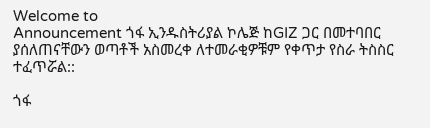Welcome to
Announcement ጎፋ ኢንዱስትሪያል ኮሌጅ ከGIZ ጋር በመተባበር ያሰለጠናቸውን ወጣቶች አስመረቀ ለተመራቂዎቹም የቀጥታ የስራ ትስስር ተፈጥሯል::

ጎፋ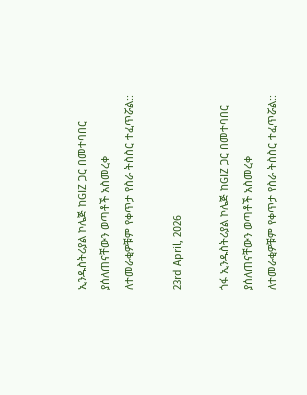ኢንዱስትሪያል ኮሌጅ ከGIZ ጋር በመተባበር ያሰለጠናቸውን ወጣቶች አስመረቀ ለተመራቂዎቹም የቀጥታ የስራ ትስስር ተፈጥሯል::

23rd April, 2026

ጎፋ ኢንዱስትሪያል ኮሌጅ ከGIZ ጋር በመተባበር ያሰለጠናቸውን ወጣቶች አስመረቀ ለተመራቂዎቹም የቀጥታ የስራ ትስስር ተፈጥሯል::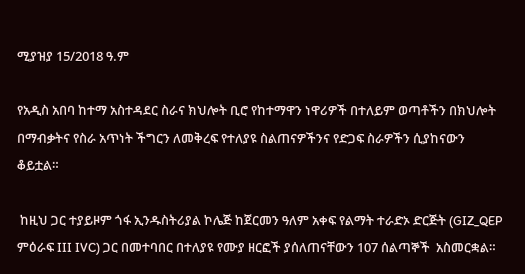ሚያዝያ 15/2018 ዓ.ም

የአዲስ አበባ ከተማ አስተዳደር ስራና ክህሎት ቢሮ የከተማዋን ነዋሪዎች በተለይም ወጣቶችን በክህሎት በማብቃትና የስራ አጥነት ችግርን ለመቅረፍ የተለያዩ ስልጠናዎችንና የድጋፍ ስራዎችን ሲያከናውን ቆይቷል።

 ከዚህ ጋር ተያይዞም ጎፋ ኢንዱስትሪያል ኮሌጅ ከጀርመን ዓለም አቀፍ የልማት ተራድኦ ድርጅት (GIZ_QEP ምዕራፍ III IVC) ጋር በመተባበር በተለያዩ የሙያ ዘርፎች ያሰለጠናቸውን 107 ሰልጣኞች  አስመርቋል።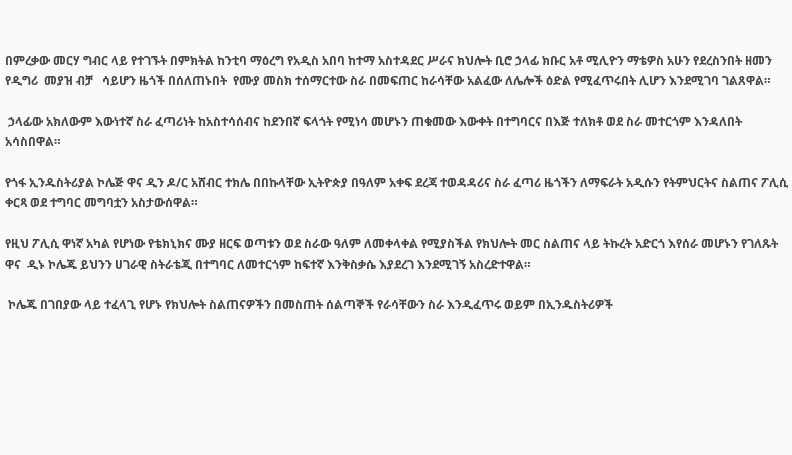በምረቃው መርሃ ግብር ላይ የተገኙት በምክትል ከንቲባ ማዕረግ የአዲስ አበባ ከተማ አስተዳደር ሥራና ክህሎት ቢሮ ኃላፊ ክቡር አቶ ሚሊዮን ማቴዎስ አሁን የደረስንበት ዘመን የዲግሪ  መያዝ ብቻ   ሳይሆን ዜጎች በሰለጠኑበት  የሙያ መስክ ተሰማርተው ስራ በመፍጠር ከራሳቸው አልፈው ለሌሎች ዕድል የሚፈጥሩበት ሊሆን እንደሚገባ ገልጸዋል።

 ኃላፊው አክለውም እውነተኛ ስራ ፈጣሪነት ከአስተሳሰብና ከደንበኛ ፍላጎት የሚነሳ መሆኑን ጠቁመው እውቀት በተግባርና በእጅ ተለክቶ ወደ ስራ መተርጎም እንዳለበት አሳስበዋል።

የጎፋ ኢንዱስትሪያል ኮሌጅ ዋና ዲን ዶ/ር አሸብር ተክሌ በበኩላቸው ኢትዮጵያ በዓለም አቀፍ ደረጃ ተወዳዳሪና ስራ ፈጣሪ ዜጎችን ለማፍራት አዲሱን የትምህርትና ስልጠና ፖሊሲ ቀርጻ ወደ ተግባር መግባቷን አስታውሰዋል።

የዚህ ፖሊሲ ዋነኛ አካል የሆነው የቴክኒክና ሙያ ዘርፍ ወጣቱን ወደ ስራው ዓለም ለመቀላቀል የሚያስችል የክህሎት መር ስልጠና ላይ ትኩረት አድርጎ እየሰራ መሆኑን የገለጹት ዋና  ዲኑ ኮሌጁ ይህንን ሀገራዊ ስትራቴጂ በተግባር ለመተርጎም ከፍተኛ እንቅስቃሴ እያደረገ እንደሚገኝ አስረድተዋል።

 ኮሌጁ በገበያው ላይ ተፈላጊ የሆኑ የክህሎት ስልጠናዎችን በመስጠት ሰልጣኞች የራሳቸውን ስራ እንዲፈጥሩ ወይም በኢንዱስትሪዎች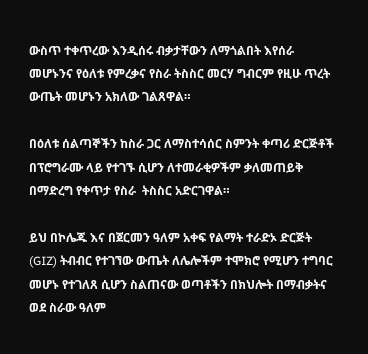ውስጥ ተቀጥረው እንዲሰሩ ብቃታቸውን ለማጎልበት እየሰራ መሆኑንና የዕለቱ የምረቃና የስራ ትስስር መርሃ ግብርም የዚሁ ጥረት ውጤት መሆኑን አክለው ገልጸዋል።

በዕለቱ ሰልጣኞችን ከስራ ጋር ለማስተሳሰር ስምንት ቀጣሪ ድርጅቶች በፕሮግራሙ ላይ የተገኙ ሲሆን ለተመራቂዎችም ቃለመጠይቅ በማድረግ የቀጥታ የስራ  ትስስር አድርገዋል።

ይህ በኮሌጁ እና በጀርመን ዓለም አቀፍ የልማት ተራድኦ ድርጅት (GIZ) ትብብር የተገኘው ውጤት ለሌሎችም ተሞክሮ የሚሆን ተግባር መሆኑ የተገለጸ ሲሆን ስልጠናው ወጣቶችን በክህሎት በማብቃትና ወደ ስራው ዓለም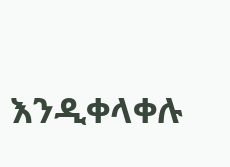እንዲቀላቀሉ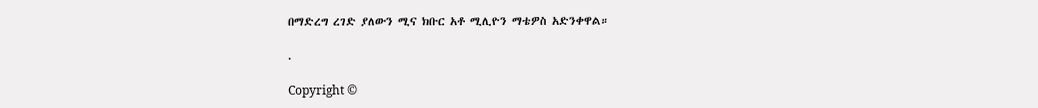በማድረግ ረገድ ያለውን ሚና ክቡር አቶ ሚሊዮን ማቴዎስ አድንቀዋል።

.

Copyright ©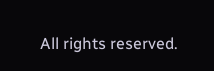All rights reserved.